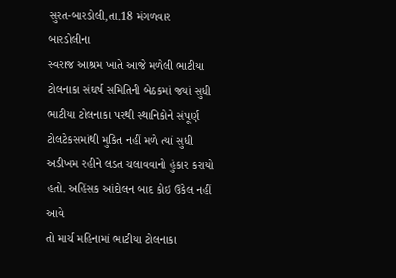સુરત-બારડોલી,તા.18 મંગળવાર
બારડોલીના
સ્વરાજ આશ્રમ ખાતે આજે મળેલી ભાટીયા ટોલનાકા સંઘર્ષ સમિતિની બેઠકમાં જયાં સુધી
ભાટીયા ટોલનાકા પરથી સ્થાનિકોને સંપૂર્ણ ટોલટેકસમાંથી મુકિત નહીં મળે ત્યાં સુધી
અડીખમ રહીને લડત ચલાવવાનો હુંકાર કરાયો હતો. અહિંસક આંદોલન બાદ કોઇ ઉકેલ નહીં આવે
તો માર્ચ મહિનામાં ભાટીયા ટોલનાકા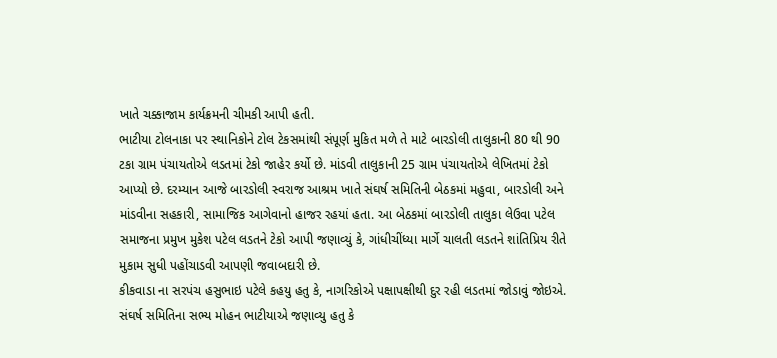ખાતે ચક્કાજામ કાર્યક્રમની ચીમકી આપી હતી.
ભાટીયા ટોલનાકા પર સ્થાનિકોને ટોલ ટેકસમાંથી સંપૂર્ણ મુકિત મળે તે માટે બારડોલી તાલુકાની 80 થી 90 ટકા ગ્રામ પંચાયતોએ લડતમાં ટેકો જાહેર કર્યો છે. માંડવી તાલુકાની 25 ગ્રામ પંચાયતોએ લેખિતમાં ટેકો આપ્યો છે. દરમ્યાન આજે બારડોલી સ્વરાજ આશ્રમ ખાતે સંઘર્ષ સમિતિની બેઠકમાં મહુવા, બારડોલી અને માંડવીના સહકારી, સામાજિક આગેવાનો હાજર રહયાં હતા. આ બેઠકમાં બારડોલી તાલુકા લેઉવા પટેલ સમાજના પ્રમુખ મુકેશ પટેલ લડતને ટેકો આપી જણાવ્યું કે, ગાંધીચીંધ્યા માર્ગે ચાલતી લડતને શાંતિપ્રિય રીતે મુકામ સુધી પહોંચાડવી આપણી જવાબદારી છે.
કીકવાડા ના સરપંચ હસુભાઇ પટેલે કહયુ હતુ કે, નાગરિકોએ પક્ષાપક્ષીથી દુર રહી લડતમાં જોડાવું જોઇએ. સંઘર્ષ સમિતિના સભ્ય મોહન ભાટીયાએ જણાવ્યુ હતુ કે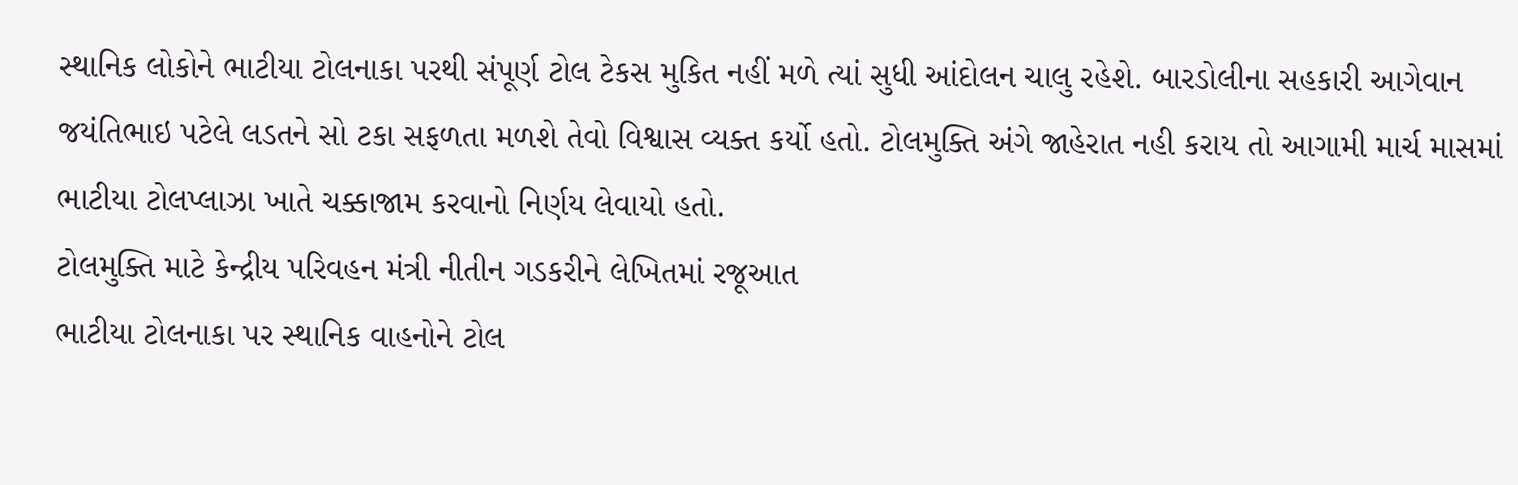સ્થાનિક લોકોને ભાટીયા ટોલનાકા પરથી સંપૂર્ણ ટોલ ટેકસ મુકિત નહીં મળે ત્યાં સુધી આંદોલન ચાલુ રહેશે. બારડોલીના સહકારી આગેવાન જયંતિભાઇ પટેલે લડતને સો ટકા સફળતા મળશે તેવો વિશ્વાસ વ્યક્ત કર્યો હતો. ટોલમુક્તિ અંગે જાહેરાત નહી કરાય તો આગામી માર્ચ માસમાં ભાટીયા ટોલપ્લાઝા ખાતે ચક્કાજામ કરવાનો નિર્ણય લેવાયો હતો.
ટોલમુક્તિ માટે કેન્દ્રીય પરિવહન મંત્રી નીતીન ગડકરીને લેખિતમાં રજૂઆત
ભાટીયા ટોલનાકા પર સ્થાનિક વાહનોને ટોલ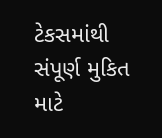ટેકસમાંથી સંપૂર્ણ મુકિત માટે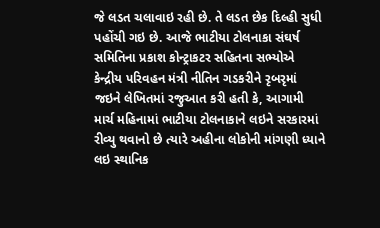જે લડત ચલાવાઇ રહી છે. તે લડત છેક દિલ્હી સુધી પહોંચી ગઇ છે. આજે ભાટીયા ટોલનાકા સંઘર્ષ સમિતિના પ્રકાશ કોન્ટ્રાકટર સહિતના સભ્યોએ કેન્દ્રીય પરિવહન મંત્રી નીતિન ગડકરીને રૃબરૃમાં જઇને લેખિતમાં રજુઆત કરી હતી કે, આગામી માર્ચ મહિનામાં ભાટીયા ટોલનાકાને લઇને સરકારમાં રીવ્યુ થવાનો છે ત્યારે અહીના લોકોની માંગણી ધ્યાને લઇ સ્થાનિક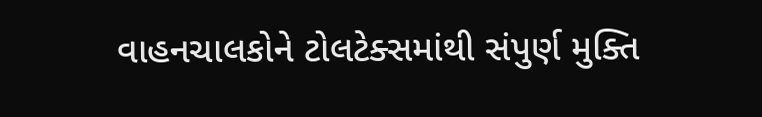વાહનચાલકોને ટોલટેક્સમાંથી સંપુર્ણ મુક્તિ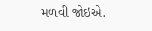મળવી જોઇએ.